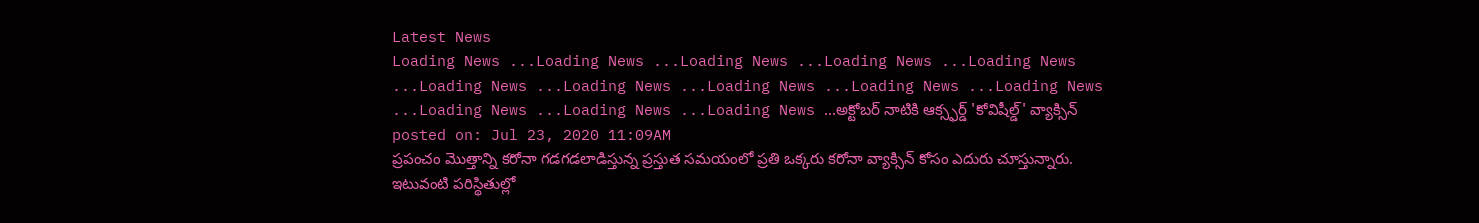Latest News
Loading News ...Loading News ...Loading News ...Loading News ...Loading News ...Loading News ...Loading News ...Loading News ...Loading News ...Loading News ...Loading News ...Loading News ...Loading News ...అక్టోబర్ నాటికి ఆక్స్ఫర్డ్ 'కోవిషీల్డ్' వ్యాక్సిన్
posted on: Jul 23, 2020 11:09AM
ప్రపంచం మొత్తాన్ని కరోనా గడగడలాడిస్తున్న ప్రస్తుత సమయంలో ప్రతి ఒక్కరు కరోనా వ్యాక్సిన్ కోసం ఎదురు చూస్తున్నారు. ఇటువంటి పరిస్థితుల్లో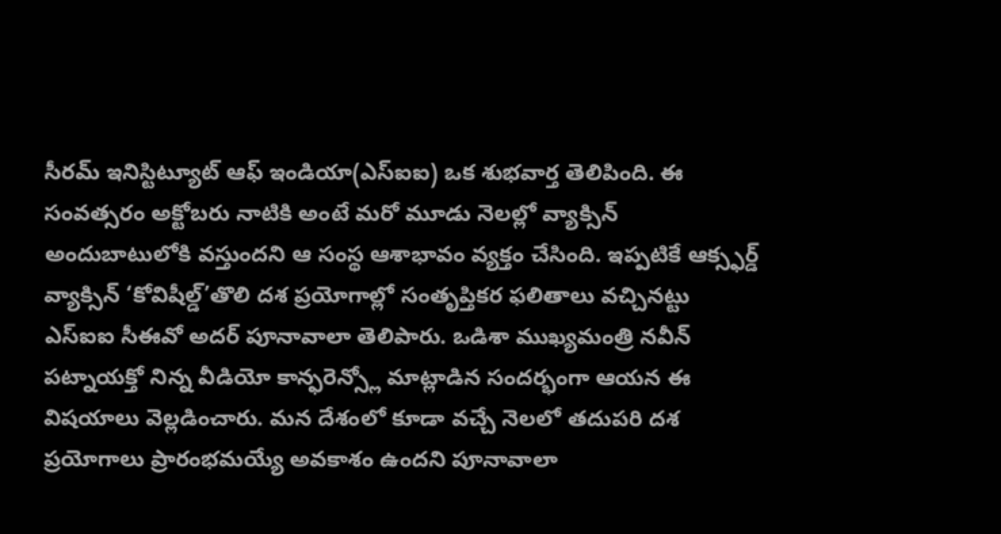సీరమ్ ఇనిస్టిట్యూట్ ఆఫ్ ఇండియా(ఎస్ఐఐ) ఒక శుభవార్త తెలిపింది. ఈ సంవత్సరం అక్టోబరు నాటికి అంటే మరో మూడు నెలల్లో వ్యాక్సిన్ అందుబాటులోకి వస్తుందని ఆ సంస్థ ఆశాభావం వ్యక్తం చేసింది. ఇప్పటికే ఆక్స్ఫర్డ్ వ్యాక్సిన్ ‘కోవిషీల్డ్’తొలి దశ ప్రయోగాల్లో సంతృప్తికర ఫలితాలు వచ్చినట్టు ఎస్ఐఐ సీఈవో అదర్ పూనావాలా తెలిపారు. ఒడిశా ముఖ్యమంత్రి నవీన్ పట్నాయక్తో నిన్న వీడియో కాన్ఫరెన్స్లో మాట్లాడిన సందర్భంగా ఆయన ఈ విషయాలు వెల్లడించారు. మన దేశంలో కూడా వచ్చే నెలలో తదుపరి దశ ప్రయోగాలు ప్రారంభమయ్యే అవకాశం ఉందని పూనావాలా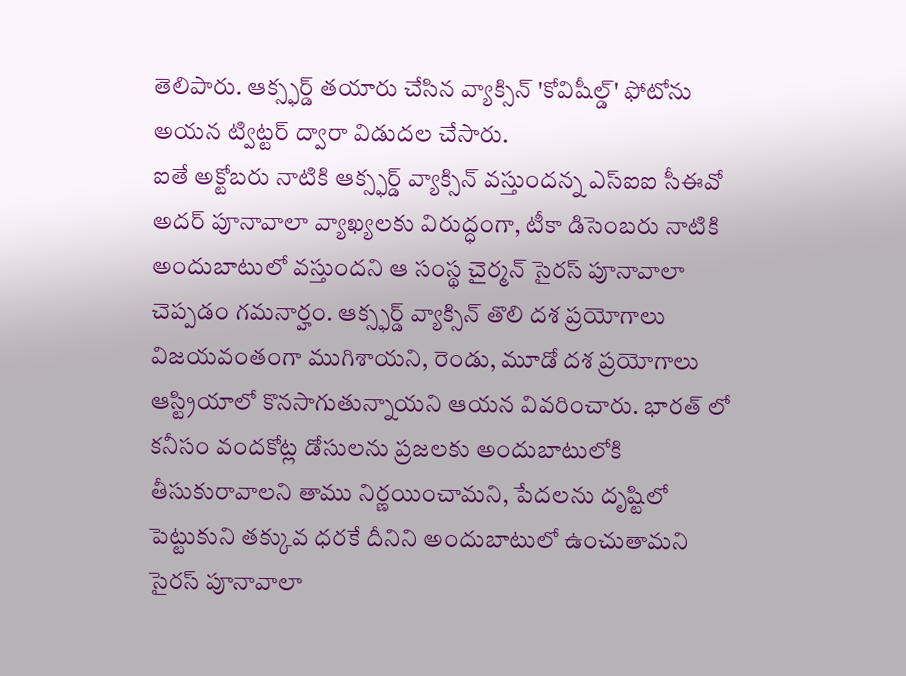తెలిపారు. ఆక్స్ఫర్డ్ తయారు చేసిన వ్యాక్సిన్ 'కోవిషీల్డ్' ఫోటోను అయన ట్విట్టర్ ద్వారా విడుదల చేసారు.
ఐతే అక్టోబరు నాటికి ఆక్స్ఫర్డ్ వ్యాక్సిన్ వస్తుందన్న ఎస్ఐఐ సీఈవో అదర్ పూనావాలా వ్యాఖ్యలకు విరుద్ధంగా, టీకా డిసెంబరు నాటికి అందుబాటులో వస్తుందని ఆ సంస్థ చైర్మన్ సైరస్ పూనావాలా చెప్పడం గమనార్హం. ఆక్స్ఫర్డ్ వ్యాక్సిన్ తొలి దశ ప్రయోగాలు విజయవంతంగా ముగిశాయని, రెండు, మూడో దశ ప్రయోగాలు ఆస్ట్రియాలో కొనసాగుతున్నాయని ఆయన వివరించారు. భారత్ లో కనీసం వందకోట్ల డోసులను ప్రజలకు అందుబాటులోకి తీసుకురావాలని తాము నిర్ణయించామని, పేదలను దృష్టిలో పెట్టుకుని తక్కువ ధరకే దీనిని అందుబాటులో ఉంచుతామని సైరస్ పూనావాలా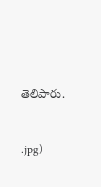తెలిపారు.


.jpg)